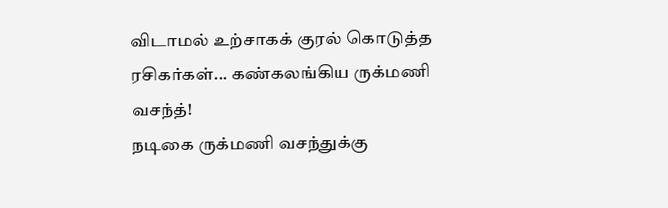விடாமல் உற்சாகக் குரல் கொடுத்த ரசிகர்கள்... கண்கலங்கிய ருக்மணி வசந்த்!
நடிகை ருக்மணி வசந்துக்கு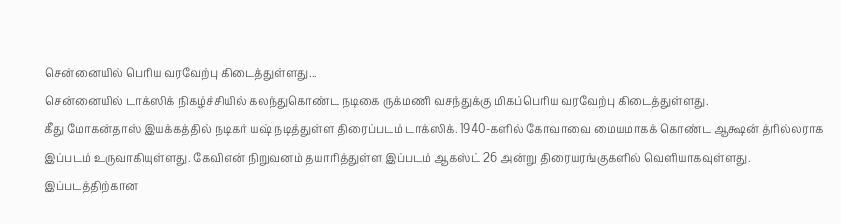சென்னையில் பெரிய வரவேற்பு கிடைத்துள்ளது...
சென்னையில் டாக்ஸிக் நிகழ்ச்சியில் கலந்துகொண்ட நடிகை ருக்மணி வசந்துக்கு மிகப்பெரிய வரவேற்பு கிடைத்துள்ளது.
கீது மோகன்தாஸ் இயக்கத்தில் நடிகர் யஷ் நடித்துள்ள திரைப்படம் டாக்ஸிக். 1940-களில் கோவாவை மையமாகக் கொண்ட ஆக்ஷன் த்ரில்லராக இப்படம் உருவாகியுள்ளது. கேவிஎன் நிறுவனம் தயாரித்துள்ள இப்படம் ஆகஸ்ட் 26 அன்று திரையரங்குகளில் வெளியாகவுள்ளது.
இப்படத்திற்கான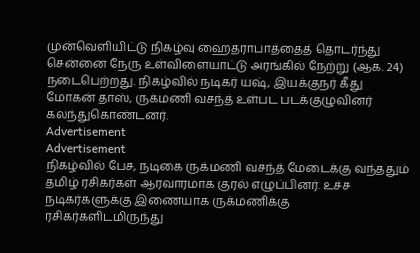முன்வெளியிட்டு நிகழ்வு ஹைதராபாத்தைத் தொடர்ந்து சென்னை நேரு உள்விளையாட்டு அரங்கில் நேற்று (ஆக. 24) நடைபெற்றது. நிகழ்வில் நடிகர் யஷ், இயக்குநர் கீது மோகன் தாஸ், ருக்மணி வசந்த் உள்பட படக்குழுவினர் கலந்துகொண்டனர்.
Advertisement
Advertisement
நிகழ்வில் பேச, நடிகை ருக்மணி வசந்த் மேடைக்கு வந்ததும் தமிழ் ரசிகர்கள் ஆரவாரமாக குரல் எழுப்பினர். உச்ச நடிகர்களுக்கு இணையாக ருக்மணிக்கு ரசிகர்களிடமிருந்து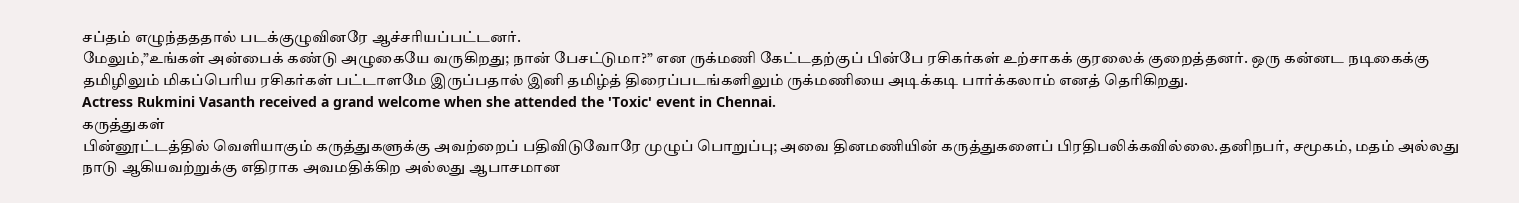சப்தம் எழுந்தததால் படக்குழுவினரே ஆச்சரியப்பட்டனர்.
மேலும்,”உங்கள் அன்பைக் கண்டு அழுகையே வருகிறது; நான் பேசட்டுமா?” என ருக்மணி கேட்டதற்குப் பின்பே ரசிகர்கள் உற்சாகக் குரலைக் குறைத்தனர். ஒரு கன்னட நடிகைக்கு தமிழிலும் மிகப்பெரிய ரசிகர்கள் பட்டாளமே இருப்பதால் இனி தமிழ்த் திரைப்படங்களிலும் ருக்மணியை அடிக்கடி பார்க்கலாம் எனத் தெரிகிறது.
Actress Rukmini Vasanth received a grand welcome when she attended the 'Toxic' event in Chennai.
கருத்துகள்
பின்னூட்டத்தில் வெளியாகும் கருத்துகளுக்கு அவற்றைப் பதிவிடுவோரே முழுப் பொறுப்பு; அவை தினமணியின் கருத்துகளைப் பிரதிபலிக்கவில்லை.தனிநபர், சமூகம், மதம் அல்லது நாடு ஆகியவற்றுக்கு எதிராக அவமதிக்கிற அல்லது ஆபாசமான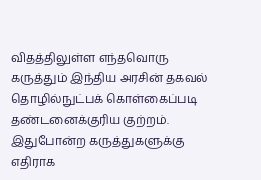விதத்திலுள்ள எந்தவொரு கருத்தும் இந்திய அரசின் தகவல் தொழில்நுட்பக் கொள்கைப்படி தண்டனைக்குரிய குற்றம். இதுபோன்ற கருத்துகளுக்கு எதிராக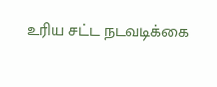உரிய சட்ட நடவடிக்கை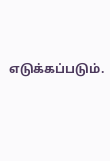எடுக்கப்படும்.